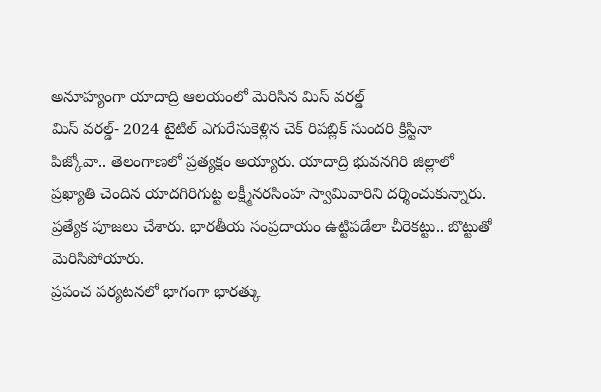అనూహ్యంగా యాదాద్రి ఆలయంలో మెరిసిన మిస్ వరల్డ్
మిస్ వరల్డ్- 2024 టైటిల్ ఎగురేసుకెళ్లిన చెక్ రిపబ్లిక్ సుందరి క్రిస్టినా పిజ్కోవా.. తెలంగాణలో ప్రత్యక్షం అయ్యారు. యాదాద్రి భువనగిరి జిల్లాలో ప్రఖ్యాతి చెందిన యాదగిరిగుట్ట లక్ష్మీనరసింహ స్వామివారిని దర్శించుకున్నారు. ప్రత్యేక పూజలు చేశారు. భారతీయ సంప్రదాయం ఉట్టిపడేలా చీరెకట్టు.. బొట్టుతో మెరిసిపోయారు.
ప్రపంచ పర్యటనలో భాగంగా భారత్కు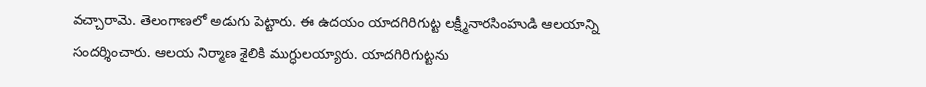వచ్చారామె. తెలంగాణలో అడుగు పెట్టారు. ఈ ఉదయం యాదగిరిగుట్ట లక్ష్మీనారసింహుడి ఆలయాన్ని సందర్శించారు. ఆలయ నిర్మాణ శైలికి ముగ్ధులయ్యారు. యాదగిరిగుట్టను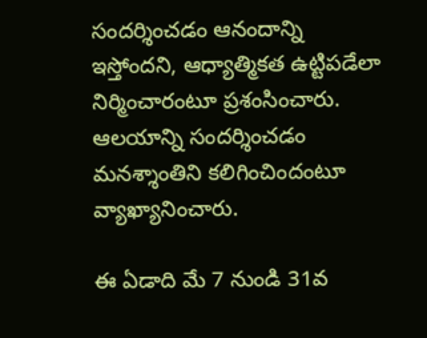సందర్శించడం ఆనందాన్ని ఇస్తోందని, ఆధ్యాత్మికత ఉట్టిపడేలా నిర్మించారంటూ ప్రశంసించారు. ఆలయాన్ని సందర్శించడం మనశ్శాంతిని కలిగించిందంటూ వ్యాఖ్యానించారు.

ఈ ఏడాది మే 7 నుండి 31వ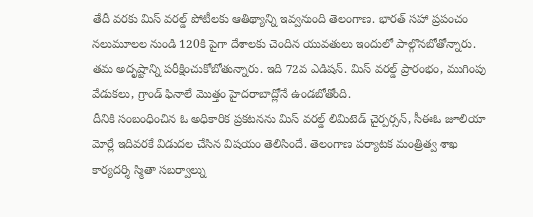తేదీ వరకు మిస్ వరల్డ్ పోటీలకు ఆతిథ్యాన్ని ఇవ్వనుంది తెలంగాణ. భారత్ సహా ప్రపంచం నలుమూలల నుండి 120కి పైగా దేశాలకు చెందిన యువతులు ఇందులో పాల్గొనబోతోన్నారు. తమ అదృష్టాన్ని పరీక్షించుకోబోతున్నారు. ఇది 72వ ఎడిషన్. మిస్ వరల్డ్ ప్రారంభం, ముగింపు వేడుకలు, గ్రాండ్ ఫినాలే మొత్తం హైదరాబాద్లోనే ఉండబోతోంది.
దీనికి సంబంధించిన ఓ అధికారిక ప్రకటనను మిస్ వరల్డ్ లిమిటెడ్ చైర్పర్సన్, సీఈఓ జూలియా మోర్లే ఇదివరకే విడుదల చేసిన విషయం తెలిసిందే. తెలంగాణ పర్యాటక మంత్రిత్వ శాఖ కార్యదర్శి స్మితా సబర్వాల్ను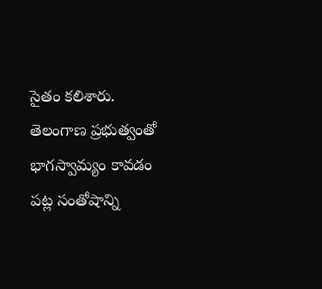సైతం కలిశారు. తెలంగాణ ప్రభుత్వంతో భాగస్వామ్యం కావడం పట్ల సంతోషాన్ని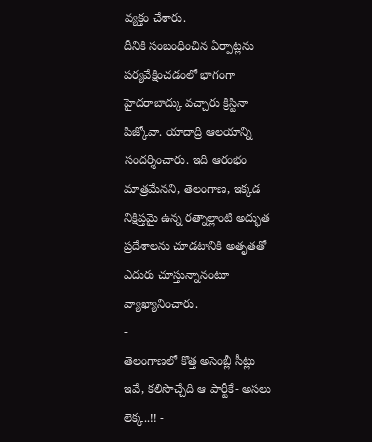వ్యక్తం చేశారు.
దీనికి సంబంధించిన ఏర్పాట్లను పర్యవేక్షించడంలో భాగంగా హైదరాబాద్కు వచ్చారు క్రిస్టినా పిజ్కోవా. యాదాద్రి ఆలయాన్ని సందర్శించారు. ఇది ఆరంభం మాత్రమేనని, తెలంగాణ, ఇక్కడ నిక్షిప్తమై ఉన్న రత్నాల్లాంటి అద్భుత ప్రదేశాలను చూడటానికి అతృతతో ఎదురు చూస్తున్నానంటూ వ్యాఖ్యానించారు.
-
తెలంగాణలో కొత్త అసెంబ్లీ సీట్లు ఇవే, కలిసొచ్చేది ఆ పార్టీకే- అసలు లెక్క..!! -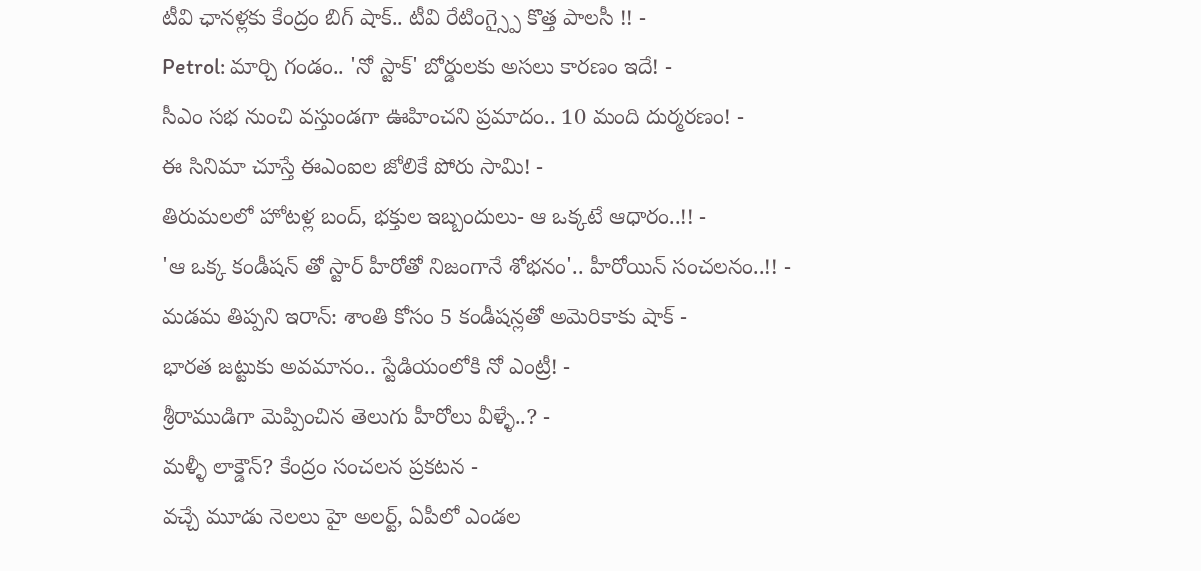టీవి ఛానళ్లకు కేంద్రం బిగ్ షాక్.. టీవి రేటింగ్స్పై కొత్త పాలసీ !! -
Petrol: మార్చి గండం.. 'నో స్టాక్' బోర్డులకు అసలు కారణం ఇదే! -
సీఎం సభ నుంచి వస్తుండగా ఊహించని ప్రమాదం.. 10 మంది దుర్మరణం! -
ఈ సినిమా చూస్తే ఈఎంఐల జోలికే పోరు సామి! -
తిరుమలలో హోటళ్ల బంద్, భక్తుల ఇబ్బందులు- ఆ ఒక్కటే ఆధారం..!! -
'ఆ ఒక్క కండీషన్ తో స్టార్ హీరోతో నిజంగానే శోభనం'.. హీరోయిన్ సంచలనం..!! -
మడమ తిప్పని ఇరాన్: శాంతి కోసం 5 కండీషన్లతో అమెరికాకు షాక్ -
భారత జట్టుకు అవమానం.. స్టేడియంలోకి నో ఎంట్రీ! -
శ్రీరాముడిగా మెప్పించిన తెలుగు హీరోలు వీళ్ళే..? -
మళ్ళీ లాక్డౌన్? కేంద్రం సంచలన ప్రకటన -
వచ్చే మూడు నెలలు హై అలర్ట్, ఏపీలో ఎండల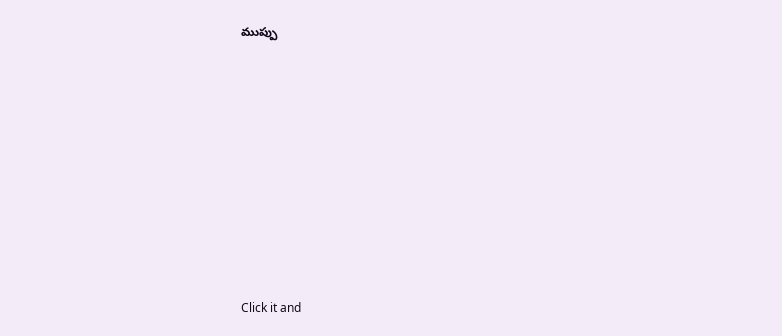ముప్పు











Click it and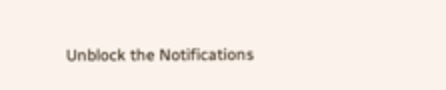Unblock the Notifications